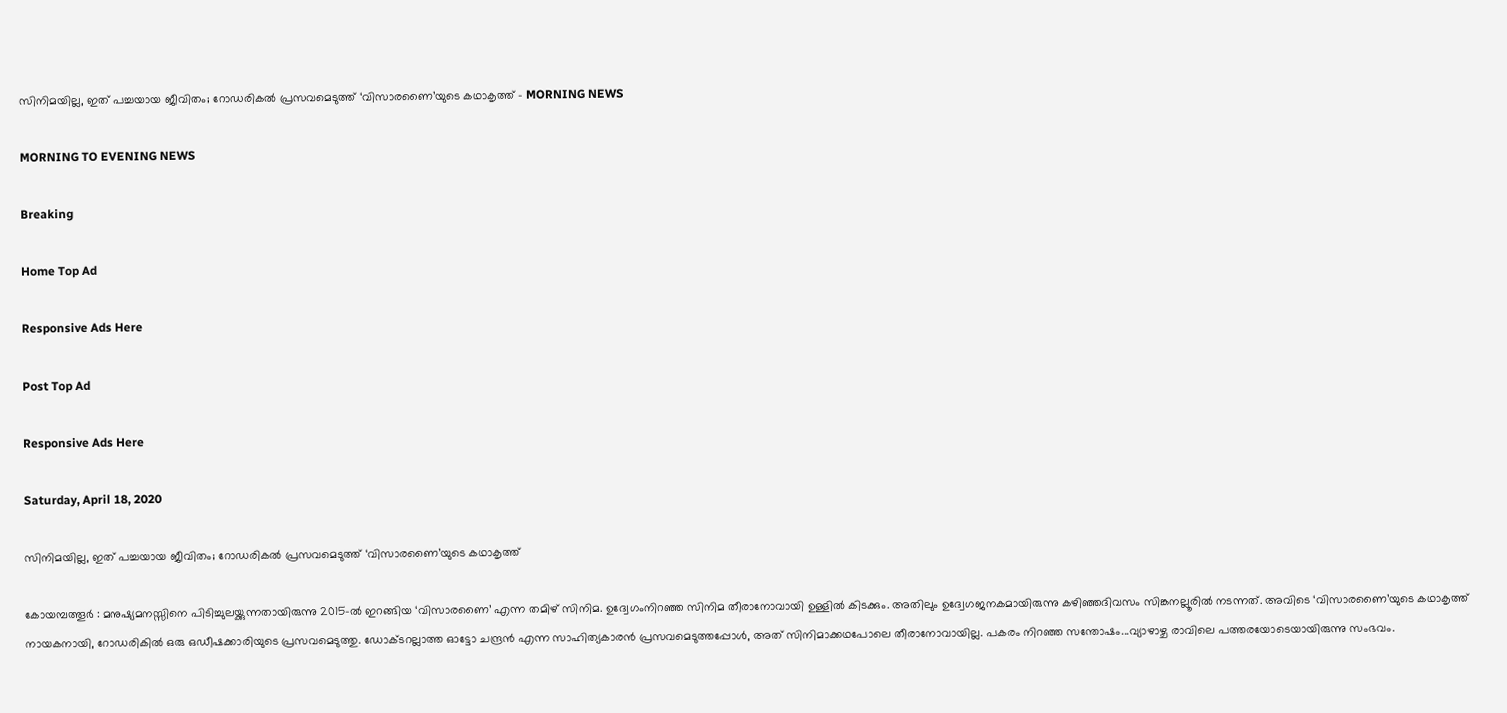സിനിമയില്ല, ഇത് പച്ചയായ ജീവിതം; റോഡരികൽ പ്രസവമെടുത്ത് ‘വിസാരണൈ’യുടെ കഥാകൃത്ത് - MORNING NEWS

MORNING TO EVENING NEWS

Breaking

Home Top Ad

Responsive Ads Here

Post Top Ad

Responsive Ads Here

Saturday, April 18, 2020

സിനിമയില്ല, ഇത് പച്ചയായ ജീവിതം; റോഡരികൽ പ്രസവമെടുത്ത് ‘വിസാരണൈ’യുടെ കഥാകൃത്ത്

കോയമ്പത്തൂർ : മനുഷ്യമനസ്സിനെ പിടിച്ചുലയ്ക്കുന്നതായിരുന്നു 2015-ൽ ഇറങ്ങിയ ‘വിസാരണൈ’ എന്ന തമിഴ് സിനിമ. ഉദ്വേഗംനിറഞ്ഞ സിനിമ തീരാനോവായി ഉള്ളിൽ കിടക്കും. അതിലും ഉദ്വേഗജനകമായിരുന്നു കഴിഞ്ഞദിവസം സിങ്കനല്ലൂരിൽ നടന്നത്. അവിടെ ‘വിസാരണൈ’യുടെ കഥാകൃത്ത് നായകനായി, റോഡരികിൽ ഒരു ഒഡീഷക്കാരിയുടെ പ്രസവമെടുത്തു. ഡോക്ടറല്ലാത്ത ഓട്ടോ ചന്ദ്രൻ എന്ന സാഹിത്യകാരൻ പ്രസവമെടുത്തപ്പോൾ, അത് സിനിമാക്കഥപോലെ തീരാനോവായില്ല. പകരം നിറഞ്ഞ സന്തോഷം...വ്യാഴാഴ്ച രാവിലെ പത്തരയോടെയായിരുന്നു സംഭവം.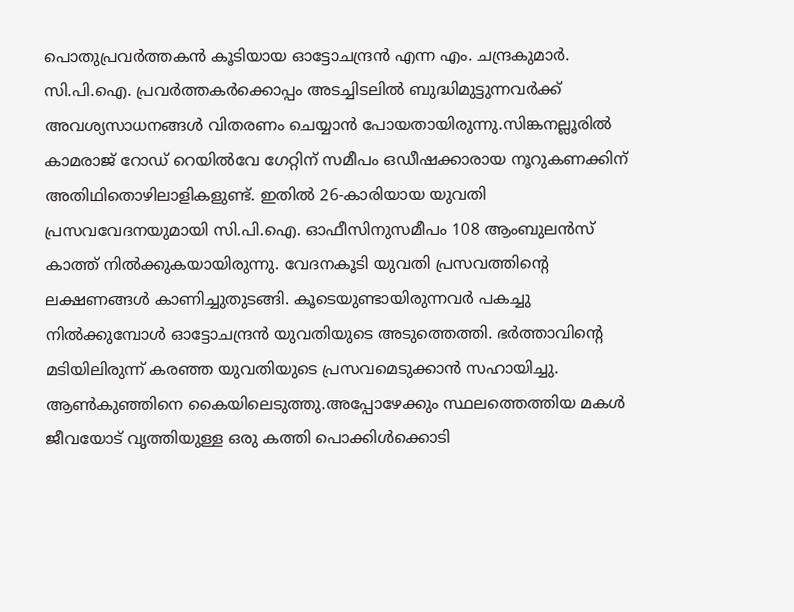പൊതുപ്രവർത്തകൻ കൂടിയായ ഓട്ടോചന്ദ്രൻ എന്ന എം. ചന്ദ്രകുമാർ. സി.പി.ഐ. പ്രവർത്തകർക്കൊപ്പം അടച്ചിടലിൽ ബുദ്ധിമുട്ടുന്നവർക്ക് അവശ്യസാധനങ്ങൾ വിതരണം ചെയ്യാൻ പോയതായിരുന്നു.സിങ്കനല്ലൂരിൽ കാമരാജ് റോഡ് റെയിൽവേ ഗേറ്റിന് സമീപം ഒഡീഷക്കാരായ നൂറുകണക്കിന് അതിഥിതൊഴിലാളികളുണ്ട്. ഇതിൽ 26-കാരിയായ യുവതി പ്രസവവേദനയുമായി സി.പി.ഐ. ഓഫീസിനുസമീപം 108 ആംബുലൻസ് കാത്ത് നിൽക്കുകയായിരുന്നു. വേദനകൂടി യുവതി പ്രസവത്തിന്റെ ലക്ഷണങ്ങൾ കാണിച്ചുതുടങ്ങി. കൂടെയുണ്ടായിരുന്നവർ പകച്ചു നിൽക്കുമ്പോൾ ഓട്ടോചന്ദ്രൻ യുവതിയുടെ അടുത്തെത്തി. ഭർത്താവിന്റെ മടിയിലിരുന്ന് കരഞ്ഞ യുവതിയുടെ പ്രസവമെടുക്കാൻ സഹായിച്ചു. ആൺകുഞ്ഞിനെ കൈയിലെടുത്തു.അപ്പോഴേക്കും സ്ഥലത്തെത്തിയ മകൾ ജീവയോട് വൃത്തിയുള്ള ഒരു കത്തി പൊക്കിൾക്കൊടി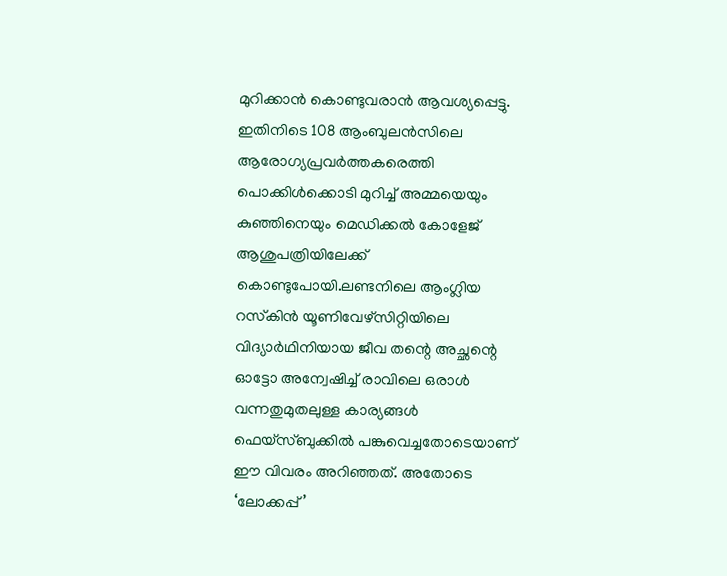മുറിക്കാൻ കൊണ്ടുവരാൻ ആവശ്യപ്പെട്ടു. ഇതിനിടെ 108 ആംബുലൻസിലെ ആരോഗ്യപ്രവർത്തകരെത്തി പൊക്കിൾക്കൊടി മുറിച്ച് അമ്മയെയും കുഞ്ഞിനെയും മെഡിക്കൽ കോളേജ് ആശുപത്രിയിലേക്ക് കൊണ്ടുപോയി.ലണ്ടനിലെ ആംഗ്ലിയ റസ്‌കിൻ യൂണിവേഴ്‌സിറ്റിയിലെ വിദ്യാർഥിനിയായ ജീവ തന്റെ അച്ഛന്റെ ഓട്ടോ അന്വേഷിച്ച് രാവിലെ ഒരാൾ വന്നതുമുതലുള്ള കാര്യങ്ങൾ ഫെയ്സ്ബുക്കിൽ പങ്കുവെച്ചതോടെയാണ് ഈ വിവരം അറിഞ്ഞത്. അതോടെ ‘ലോക്കപ്പ്’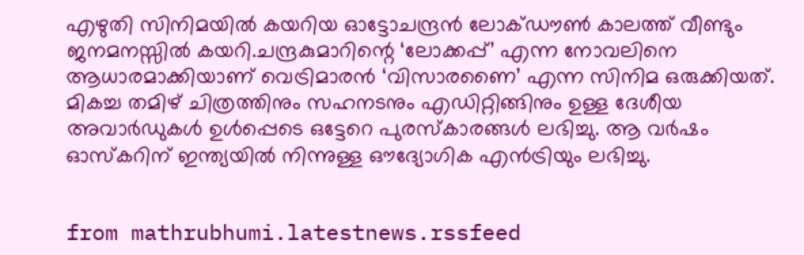എഴുതി സിനിമയിൽ കയറിയ ഓട്ടോചന്ദ്രൻ ലോക്ഡൗൺ കാലത്ത് വീണ്ടും ജനമനസ്സിൽ കയറി.ചന്ദ്രകുമാറിന്റെ ‘ലോക്കപ്പ്’ എന്ന നോവലിനെ ആധാരമാക്കിയാണ് വെട്രിമാരൻ ‘വിസാരണൈ’ എന്ന സിനിമ ഒരുക്കിയത്. മികച്ച തമിഴ് ചിത്രത്തിനും സഹനടനും എഡിറ്റിങ്ങിനും ഉള്ള ദേശീയ അവാർഡുകൾ ഉൾപ്പെടെ ഒട്ടേറെ പുരസ്കാരങ്ങൾ ലഭിച്ചു. ആ വർഷം ഓസ്കറിന് ഇന്ത്യയിൽ നിന്നുള്ള ഔദ്യോഗിക എൻട്രിയും ലഭിച്ചു.


from mathrubhumi.latestnews.rssfeed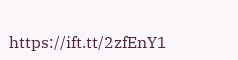https://ift.tt/2zfEnY1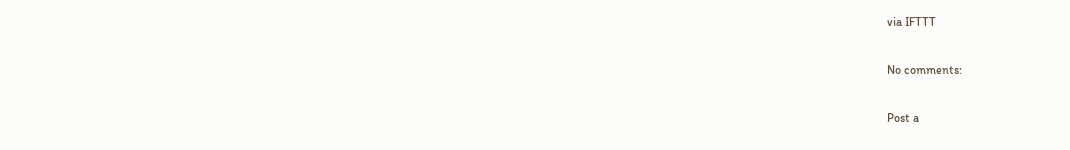via IFTTT

No comments:

Post a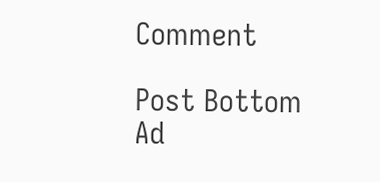Comment

Post Bottom Ad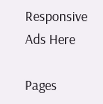Responsive Ads Here

Pages